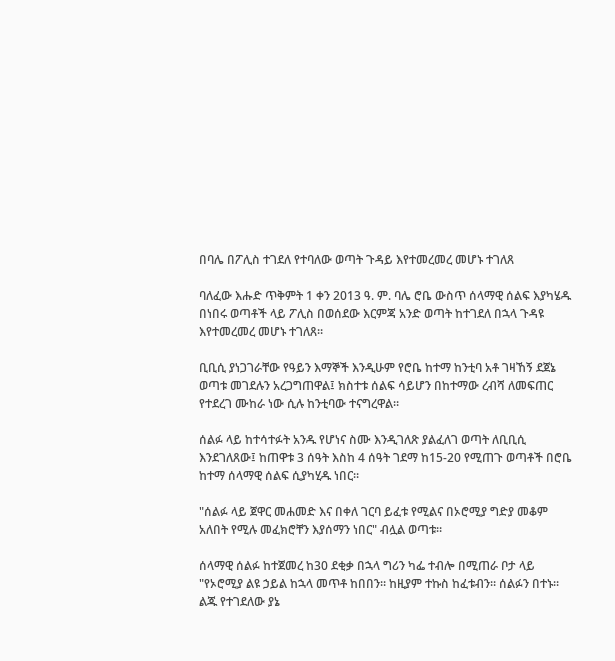በባሌ በፖሊስ ተገደለ የተባለው ወጣት ጉዳይ እየተመረመረ መሆኑ ተገለጸ

ባለፈው እሑድ ጥቅምት 1 ቀን 2013 ዓ. ም. ባሌ ሮቤ ውስጥ ሰላማዊ ሰልፍ እያካሄዱ በነበሩ ወጣቶች ላይ ፖሊስ በወሰደው እርምጃ አንድ ወጣት ከተገደለ በኋላ ጉዳዩ እየተመረመረ መሆኑ ተገለጸ።

ቢቢሲ ያነጋገራቸው የዓይን እማኞች እንዲሁም የሮቤ ከተማ ከንቲባ አቶ ገዛኸኝ ደጀኔ ወጣቱ መገደሉን አረጋግጠዋል፤ ክስተቱ ሰልፍ ሳይሆን በከተማው ረብሻ ለመፍጠር የተደረገ ሙከራ ነው ሲሉ ከንቲባው ተናግረዋል።

ሰልፉ ላይ ከተሳተፉት አንዱ የሆነና ስሙ እንዲገለጽ ያልፈለገ ወጣት ለቢቢሲ እንደገለጸው፤ ከጠዋቱ 3 ሰዓት እስከ 4 ሰዓት ገደማ ከ15-20 የሚጠጉ ወጣቶች በሮቤ ከተማ ሰላማዊ ሰልፍ ሲያካሂዱ ነበር።

"ሰልፉ ላይ ጀዋር መሐመድ እና በቀለ ገርባ ይፈቱ የሚልና በኦሮሚያ ግድያ መቆም አለበት የሚሉ መፈክሮቸን እያሰማን ነበር" ብሏል ወጣቱ።

ሰላማዊ ሰልፉ ከተጀመረ ከ30 ደቂቃ በኋላ ግሪን ካፌ ተብሎ በሚጠራ ቦታ ላይ "የኦሮሚያ ልዩ ኃይል ከኋላ መጥቶ ከበበን። ከዚያም ተኩስ ከፈቱብን። ሰልፉን በተኑ። ልጁ የተገደለው ያኔ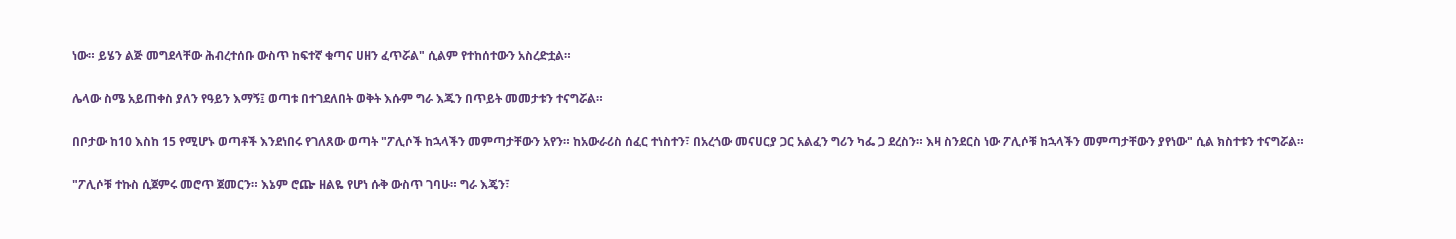ነው። ይሄን ልጅ መግደላቸው ሕብረተሰቡ ውስጥ ከፍተኛ ቁጣና ሀዘን ፈጥሯል" ሲልም የተከሰተውን አስረድቷል።

ሌላው ስሜ አይጠቀስ ያለን የዓይን እማኝ፤ ወጣቱ በተገደለበት ወቅት እሱም ግራ እጁን በጥይት መመታቱን ተናግሯል።

በቦታው ከ10 እስከ 15 የሚሆኑ ወጣቶች እንደነበሩ የገለጸው ወጣት "ፖሊሶች ከኋላችን መምጣታቸውን አየን። ከአውራሪስ ሰፈር ተነስተን፣ በአረጎው መናሀርያ ጋር አልፈን ግሪን ካፌ ጋ ደረስን። እዛ ስንደርስ ነው ፖሊሶቹ ከኋላችን መምጣታቸውን ያየነው" ሲል ክስተቱን ተናግሯል።

"ፖሊሶቹ ተኩስ ሲጀምሩ መሮጥ ጀመርን። እኔም ሮጬ ዘልዬ የሆነ ሱቅ ውስጥ ገባሁ። ግራ እጄን፣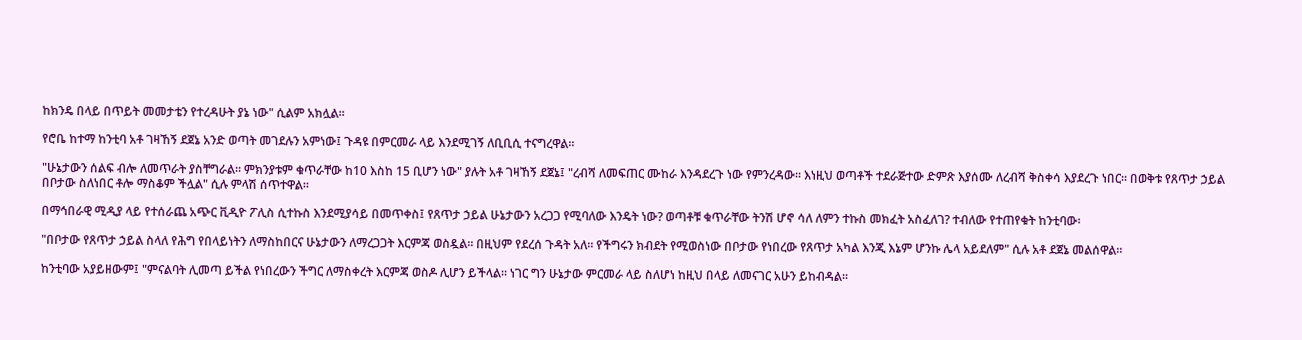ከክንዴ በላይ በጥይት መመታቴን የተረዳሁት ያኔ ነው" ሲልም አክሏል።

የሮቤ ከተማ ከንቲባ አቶ ገዛኸኝ ደጀኔ አንድ ወጣት መገደሉን አምነው፤ ጉዳዩ በምርመራ ላይ እንደሚገኝ ለቢቢሲ ተናግረዋል።

"ሁኔታውን ሰልፍ ብሎ ለመጥራት ያስቸግራል። ምክንያቱም ቁጥራቸው ከ10 እስከ 15 ቢሆን ነው" ያሉት አቶ ገዛኸኝ ደጀኔ፤ "ረብሻ ለመፍጠር ሙከራ እንዳደረጉ ነው የምንረዳው። እነዚህ ወጣቶች ተደራጅተው ድምጽ እያሰሙ ለረብሻ ቅስቀሳ እያደረጉ ነበር። በወቅቱ የጸጥታ ኃይል በቦታው ስለነበር ቶሎ ማስቆም ችሏል" ሲሉ ምላሽ ሰጥተዋል።

በማኅበራዊ ሚዲያ ላይ የተሰራጨ አጭር ቪዲዮ ፖሊስ ሲተኩስ እንደሚያሳይ በመጥቀስ፤ የጸጥታ ኃይል ሁኔታውን አረጋጋ የሚባለው እንዴት ነው? ወጣቶቹ ቁጥራቸው ትንሽ ሆኖ ሳለ ለምን ተኩስ መክፈት አስፈለገ? ተብለው የተጠየቁት ከንቲባው፡

"በቦታው የጸጥታ ኃይል ስላለ የሕግ የበላይነትን ለማስከበርና ሁኔታውን ለማረጋጋት እርምጃ ወስዷል። በዚህም የደረሰ ጉዳት አለ። የችግሩን ክብደት የሚወስነው በቦታው የነበረው የጸጥታ አካል እንጂ እኔም ሆንኩ ሌላ አይደለም" ሲሉ አቶ ደጀኔ መልሰዋል።

ከንቲባው አያይዘውም፤ "ምናልባት ሊመጣ ይችል የነበረውን ችግር ለማስቀረት እርምጃ ወስዶ ሊሆን ይችላል። ነገር ግን ሁኔታው ምርመራ ላይ ስለሆነ ከዚህ በላይ ለመናገር አሁን ይከብዳል።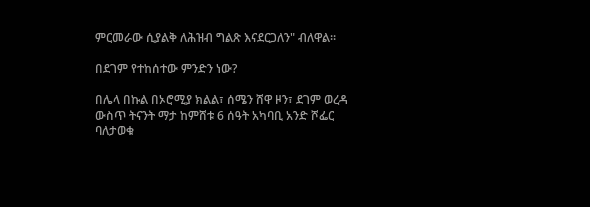ምርመራው ሲያልቅ ለሕዝብ ግልጽ እናደርጋለን" ብለዋል።

በደገም የተከሰተው ምንድን ነው?

በሌላ በኩል በኦሮሚያ ክልል፣ ሰሜን ሸዋ ዞን፣ ደገም ወረዳ ውስጥ ትናንት ማታ ከምሸቱ 6 ሰዓት አካባቢ አንድ ሾፌር ባለታወቁ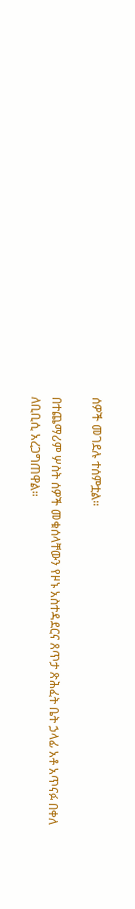ሰዎች መገደሉ ተሰምቷል።

በተጨማሪም ሦስት ሰዎች መቁሰላቸውን የዞኑ አስተዳደርና ጸጥታ ጽሕፈት ቤት ኃላፊ አቶ አጥናፉ በቀለ ለቢቢሲ አረጋግጠዋል።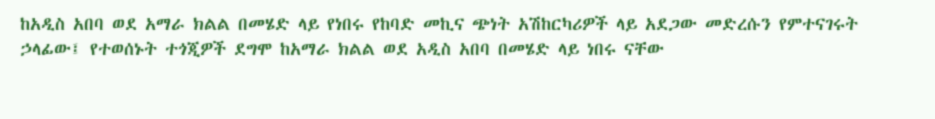ከአዲስ አበባ ወደ አማራ ክልል በመሄድ ላይ የነበሩ የከባድ መኪና ጭነት አሽከርካሪዎች ላይ አደጋው መድረሱን የምተናገሩት ኃላፊው፤ የተወሰኑት ተጎጂዎች ደግሞ ከአማራ ክልል ወደ አዲስ አበባ በመሄድ ላይ ነበሩ ናቸው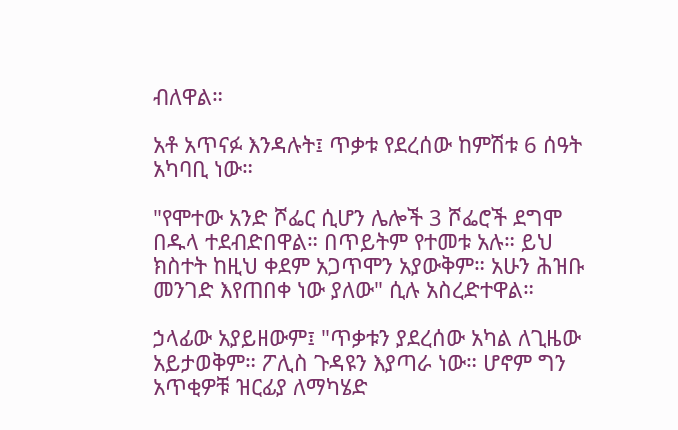ብለዋል።

አቶ አጥናፉ እንዳሉት፤ ጥቃቱ የደረሰው ከምሽቱ 6 ሰዓት አካባቢ ነው።

"የሞተው አንድ ሾፌር ሲሆን ሌሎች 3 ሾፌሮች ደግሞ በዱላ ተደብድበዋል። በጥይትም የተመቱ አሉ። ይህ ክስተት ከዚህ ቀደም አጋጥሞን አያውቅም። አሁን ሕዝቡ መንገድ እየጠበቀ ነው ያለው" ሲሉ አስረድተዋል።

ኃላፊው አያይዘውም፤ "ጥቃቱን ያደረሰው አካል ለጊዜው አይታወቅም። ፖሊስ ጉዳዩን እያጣራ ነው። ሆኖም ግን አጥቂዎቹ ዝርፊያ ለማካሄድ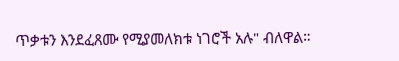ጥቃቱን እንደፈጸሙ የሚያመለክቱ ነገሮች አሉ" ብለዋል።